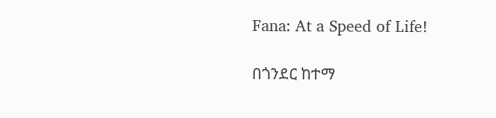Fana: At a Speed of Life!

በጎንደር ከተማ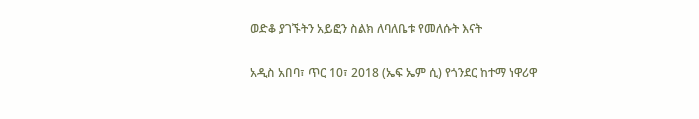ወድቆ ያገኙትን አይፎን ስልክ ለባለቤቱ የመለሱት እናት

አዲስ አበባ፣ ጥር 10፣ 2018 (ኤፍ ኤም ሲ) የጎንደር ከተማ ነዋሪዋ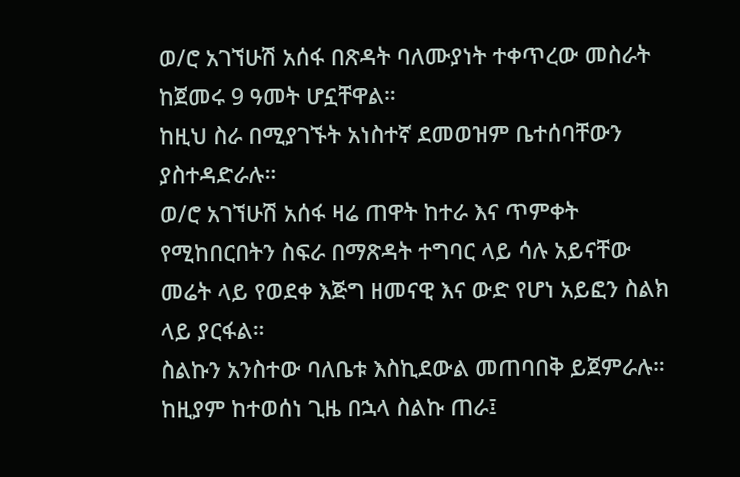ወ/ሮ አገኘሁሽ አሰፋ በጽዳት ባለሙያነት ተቀጥረው መስራት ከጀመሩ 9 ዓመት ሆኗቸዋል።
ከዚህ ስራ በሚያገኙት አነስተኛ ደመወዝም ቤተሰባቸውን ያስተዳድራሉ።
ወ/ሮ አገኘሁሽ አሰፋ ዛሬ ጠዋት ከተራ እና ጥምቀት የሚከበርበትን ስፍራ በማጽዳት ተግባር ላይ ሳሉ አይናቸው መሬት ላይ የወደቀ እጅግ ዘመናዊ እና ውድ የሆነ አይፎን ስልክ ላይ ያርፋል።
ስልኩን አንስተው ባለቤቱ እስኪደውል መጠባበቅ ይጀምራሉ።
ከዚያም ከተወሰነ ጊዜ በኋላ ስልኩ ጠራ፤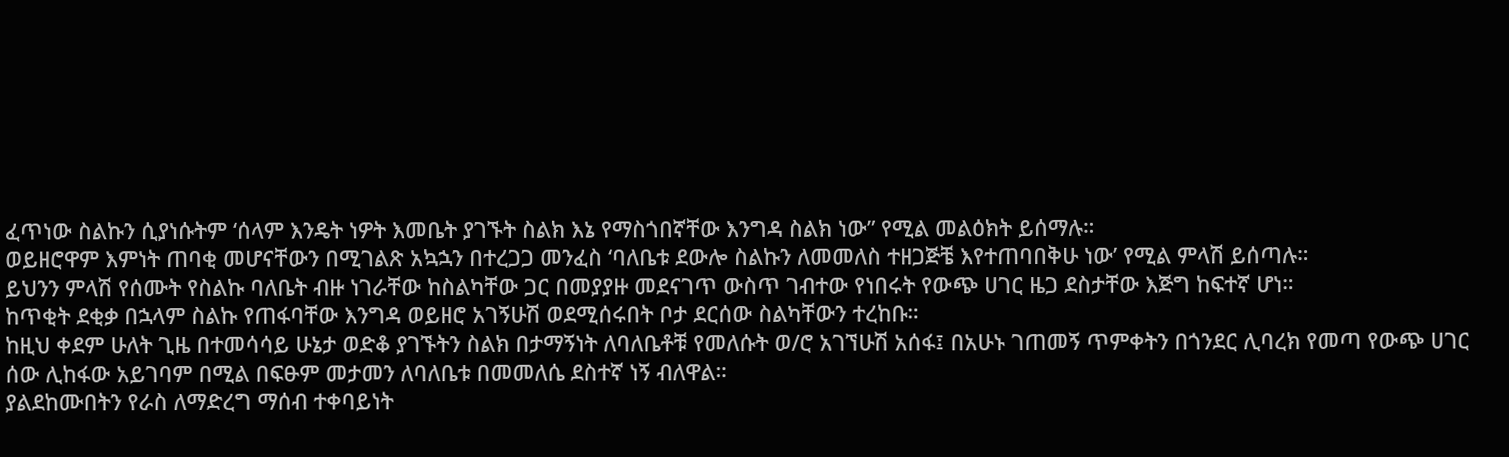ፈጥነው ስልኩን ሲያነሱትም ‘ሰላም እንዴት ነዎት እመቤት ያገኙት ስልክ እኔ የማስጎበኛቸው እንግዳ ስልክ ነው” የሚል መልዕክት ይሰማሉ።
ወይዘሮዋም እምነት ጠባቂ መሆናቸውን በሚገልጽ አኳኋን በተረጋጋ መንፈስ ‘ባለቤቱ ደውሎ ስልኩን ለመመለስ ተዘጋጅቼ እየተጠባበቅሁ ነው’ የሚል ምላሽ ይሰጣሉ።
ይህንን ምላሽ የሰሙት የስልኩ ባለቤት ብዙ ነገራቸው ከስልካቸው ጋር በመያያዙ መደናገጥ ውስጥ ገብተው የነበሩት የውጭ ሀገር ዜጋ ደስታቸው እጅግ ከፍተኛ ሆነ።
ከጥቂት ደቂቃ በኋላም ስልኩ የጠፋባቸው እንግዳ ወይዘሮ አገኝሁሽ ወደሚሰሩበት ቦታ ደርሰው ስልካቸውን ተረከቡ።
ከዚህ ቀደም ሁለት ጊዜ በተመሳሳይ ሁኔታ ወድቆ ያገኙትን ስልክ በታማኝነት ለባለቤቶቹ የመለሱት ወ/ሮ አገኘሁሽ አሰፋ፤ በአሁኑ ገጠመኝ ጥምቀትን በጎንደር ሊባረክ የመጣ የውጭ ሀገር ሰው ሊከፋው አይገባም በሚል በፍፁም መታመን ለባለቤቱ በመመለሴ ደስተኛ ነኝ ብለዋል።
ያልደከሙበትን የራስ ለማድረግ ማሰብ ተቀባይነት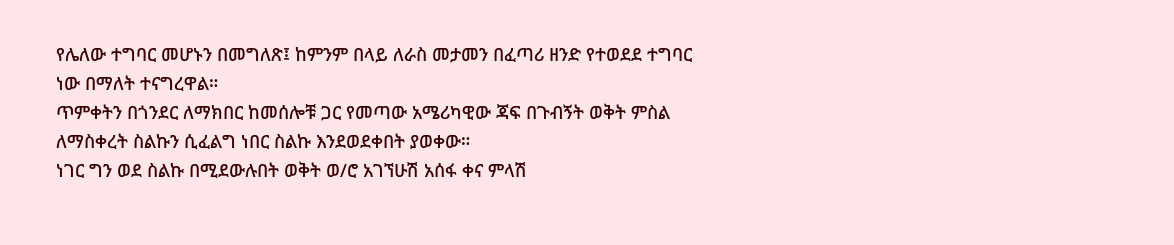የሌለው ተግባር መሆኑን በመግለጽ፤ ከምንም በላይ ለራስ መታመን በፈጣሪ ዘንድ የተወደደ ተግባር ነው በማለት ተናግረዋል።
ጥምቀትን በጎንደር ለማክበር ከመሰሎቹ ጋር የመጣው አሜሪካዊው ጃፍ በጉብኝት ወቅት ምስል ለማስቀረት ስልኩን ሲፈልግ ነበር ስልኩ እንደወደቀበት ያወቀው።
ነገር ግን ወደ ስልኩ በሚደውሉበት ወቅት ወ/ሮ አገኘሁሽ አሰፋ ቀና ምላሽ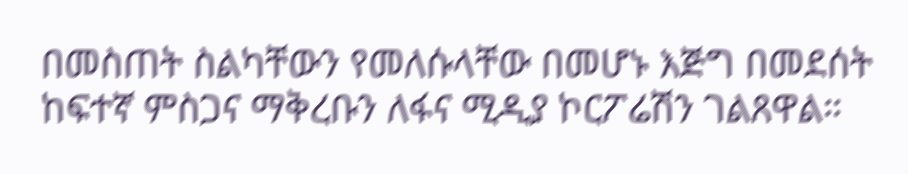በመስጠት ስልካቸውን የመለሱላቸው በመሆኑ እጅግ በመደሰት ከፍተኛ ምስጋና ማቅረቡን ለፋና ሚዲያ ኮርፖሬሽን ገልጸዋል።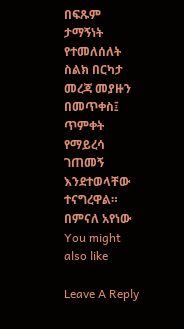በፍጹም ታማኝነት የተመለሰለት ስልክ በርካታ መረጃ መያዙን በመጥቀስ፤ ጥምቀት የማይረሳ ገጠመኝ እንደተወላቸው ተናግረዋል።
በምናለ አየነው
You might also like

Leave A Reply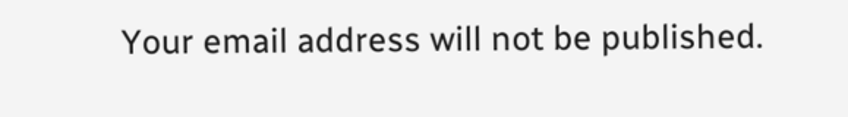Your email address will not be published.